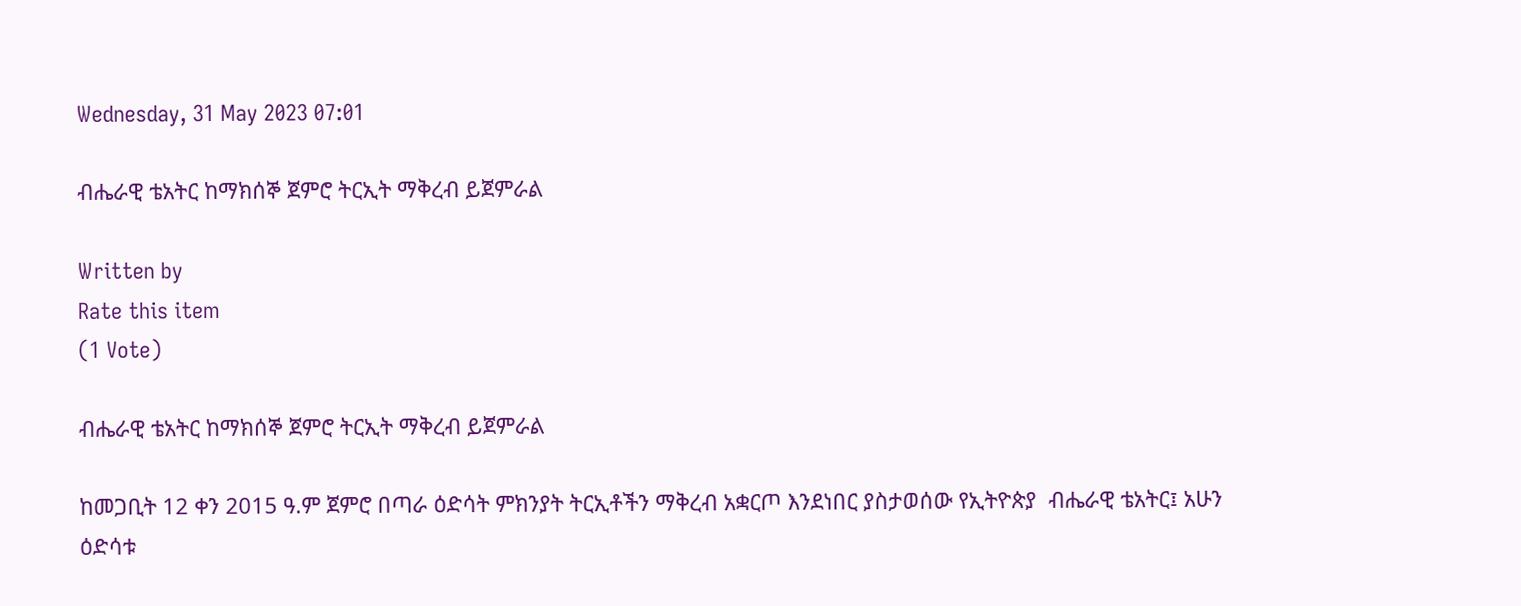Wednesday, 31 May 2023 07:01

ብሔራዊ ቴአትር ከማክሰኞ ጀምሮ ትርኢት ማቅረብ ይጀምራል

Written by
Rate this item
(1 Vote)

ብሔራዊ ቴአትር ከማክሰኞ ጀምሮ ትርኢት ማቅረብ ይጀምራል

ከመጋቢት 12 ቀን 2015 ዓ.ም ጀምሮ በጣራ ዕድሳት ምክንያት ትርኢቶችን ማቅረብ አቋርጦ እንደነበር ያስታወሰው የኢትዮጵያ  ብሔራዊ ቴአትር፤ አሁን ዕድሳቱ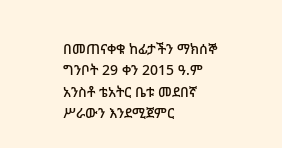በመጠናቀቁ ከፊታችን ማክሰኞ ግንቦት 29 ቀን 2015 ዓ.ም አንስቶ ቴአትር ቤቱ መደበኛ ሥራውን እንደሚጀምር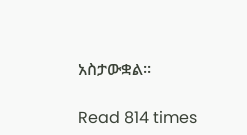አስታውቋል፡፡

Read 814 times